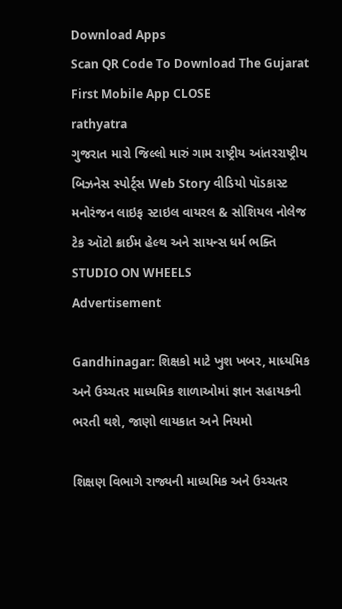Download Apps
Scan QR Code To Download The Gujarat First Mobile App CLOSE
rathyatra
ગુજરાત મારો જિલ્લો મારું ગામ રાષ્ટ્રીય આંતરરાષ્ટ્રીય બિઝનેસ સ્પોર્ટ્સ Web Story વીડિયો પૉડકાસ્ટ મનોરંજન લાઇફ સ્ટાઇલ વાયરલ & સોશિયલ નોલેજ ટેક ઑટો ક્રાઈમ હેલ્થ અને સાયન્સ ધર્મ ભક્તિ STUDIO ON WHEELS
Advertisement

Gandhinagar: શિક્ષકો માટે ખુશ ખબર, માધ્યમિક અને ઉચ્ચતર માધ્યમિક શાળાઓમાં જ્ઞાન સહાયકની ભરતી થશે, જાણો લાયકાત અને નિયમો

શિક્ષણ વિભાગે રાજ્યની માધ્યમિક અને ઉચ્ચતર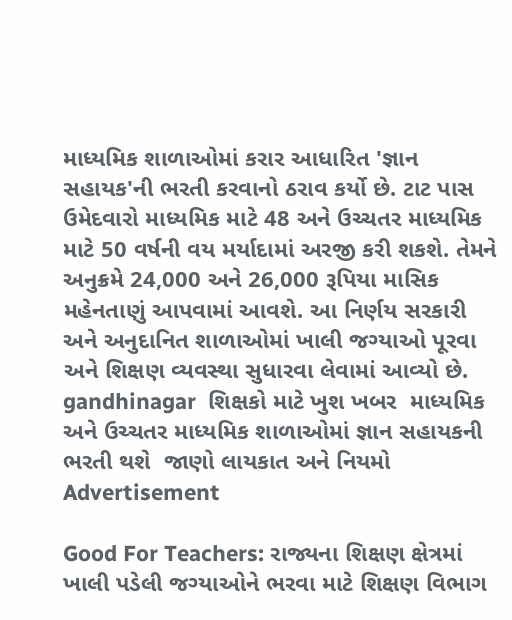માધ્યમિક શાળાઓમાં કરાર આધારિત 'જ્ઞાન સહાયક'ની ભરતી કરવાનો ઠરાવ કર્યો છે. ટાટ પાસ ઉમેદવારો માધ્યમિક માટે 48 અને ઉચ્ચતર માધ્યમિક માટે 50 વર્ષની વય મર્યાદામાં અરજી કરી શકશે. તેમને અનુક્રમે 24,000 અને 26,000 રૂપિયા માસિક મહેનતાણું આપવામાં આવશે. આ નિર્ણય સરકારી અને અનુદાનિત શાળાઓમાં ખાલી જગ્યાઓ પૂરવા અને શિક્ષણ વ્યવસ્થા સુધારવા લેવામાં આવ્યો છે.
gandhinagar  શિક્ષકો માટે ખુશ ખબર  માધ્યમિક અને ઉચ્ચતર માધ્યમિક શાળાઓમાં જ્ઞાન સહાયકની ભરતી થશે  જાણો લાયકાત અને નિયમો
Advertisement

Good For Teachers: રાજ્યના શિક્ષણ ક્ષેત્રમાં ખાલી પડેલી જગ્યાઓને ભરવા માટે શિક્ષણ વિભાગ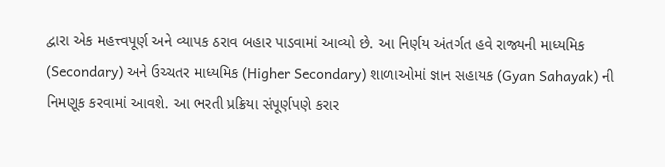દ્વારા એક મહત્ત્વપૂર્ણ અને વ્યાપક ઠરાવ બહાર પાડવામાં આવ્યો છે. આ નિર્ણય અંતર્ગત હવે રાજ્યની માધ્યમિક (Secondary) અને ઉચ્ચતર માધ્યમિક (Higher Secondary) શાળાઓમાં જ્ઞાન સહાયક (Gyan Sahayak) ની નિમણૂક કરવામાં આવશે. આ ભરતી પ્રક્રિયા સંપૂર્ણપણે કરાર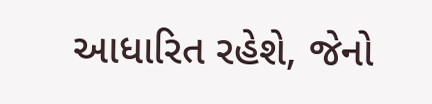આધારિત રહેશે, જેનો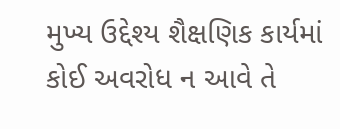મુખ્ય ઉદ્દેશ્ય શૈક્ષણિક કાર્યમાં કોઈ અવરોધ ન આવે તે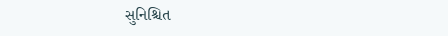સુનિશ્ચિત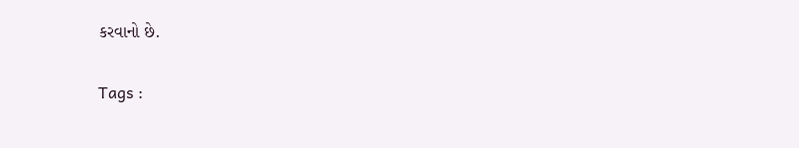કરવાનો છે.

Tags :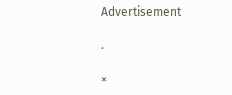Advertisement

.

×